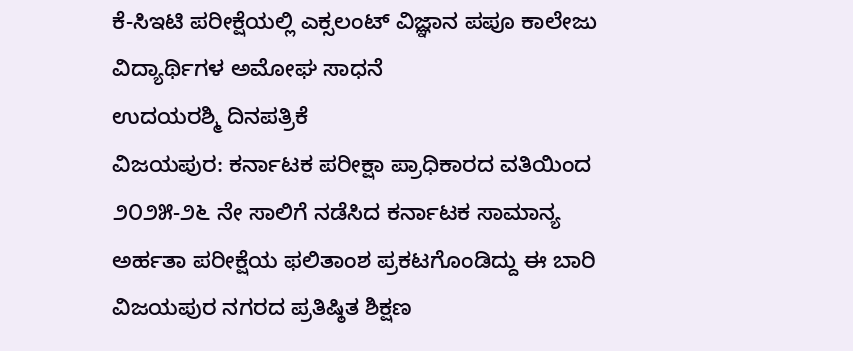ಕೆ-ಸಿಇಟಿ ಪರೀಕ್ಷೆಯಲ್ಲಿ ಎಕ್ಸಲಂಟ್ ವಿಜ್ಞಾನ ಪಪೂ ಕಾಲೇಜು ವಿದ್ಯಾರ್ಥಿಗಳ ಅಮೋಘ ಸಾಧನೆ
ಉದಯರಶ್ಮಿ ದಿನಪತ್ರಿಕೆ
ವಿಜಯಪುರ: ಕರ್ನಾಟಕ ಪರೀಕ್ಷಾ ಪ್ರಾಧಿಕಾರದ ವತಿಯಿಂದ ೨೦೨೫-೨೬ ನೇ ಸಾಲಿಗೆ ನಡೆಸಿದ ಕರ್ನಾಟಕ ಸಾಮಾನ್ಯ ಅರ್ಹತಾ ಪರೀಕ್ಷೆಯ ಫಲಿತಾಂಶ ಪ್ರಕಟಗೊಂಡಿದ್ದು ಈ ಬಾರಿ ವಿಜಯಪುರ ನಗರದ ಪ್ರತಿಷ್ಠಿತ ಶಿಕ್ಷಣ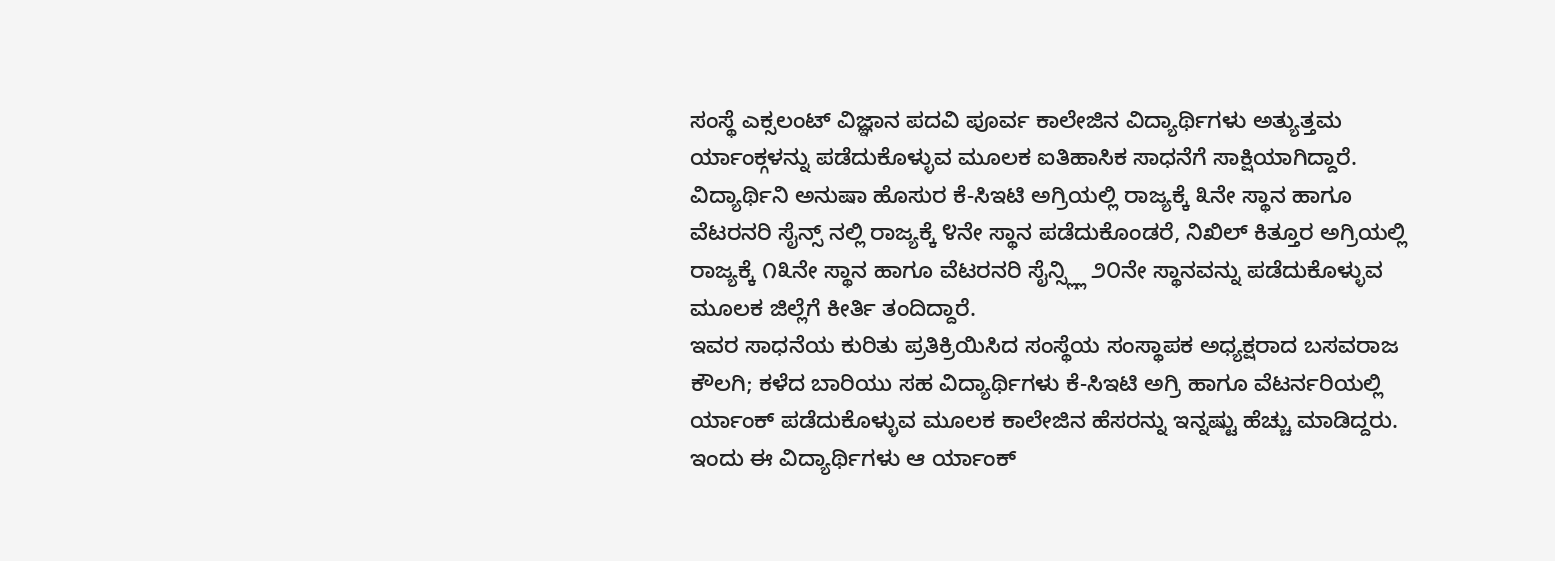ಸಂಸ್ಥೆ ಎಕ್ಸಲಂಟ್ ವಿಜ್ಞಾನ ಪದವಿ ಪೂರ್ವ ಕಾಲೇಜಿನ ವಿದ್ಯಾರ್ಥಿಗಳು ಅತ್ಯುತ್ತಮ ರ್ಯಾಂಕ್ಗಳನ್ನು ಪಡೆದುಕೊಳ್ಳುವ ಮೂಲಕ ಐತಿಹಾಸಿಕ ಸಾಧನೆಗೆ ಸಾಕ್ಷಿಯಾಗಿದ್ದಾರೆ.
ವಿದ್ಯಾರ್ಥಿನಿ ಅನುಷಾ ಹೊಸುರ ಕೆ-ಸಿಇಟಿ ಅಗ್ರಿಯಲ್ಲಿ ರಾಜ್ಯಕ್ಕೆ ೩ನೇ ಸ್ಥಾನ ಹಾಗೂ ವೆಟರನರಿ ಸೈನ್ಸ್ ನಲ್ಲಿ ರಾಜ್ಯಕ್ಕೆ ೪ನೇ ಸ್ಥಾನ ಪಡೆದುಕೊಂಡರೆ, ನಿಖಿಲ್ ಕಿತ್ತೂರ ಅಗ್ರಿಯಲ್ಲಿ ರಾಜ್ಯಕ್ಕೆ ೧೩ನೇ ಸ್ಥಾನ ಹಾಗೂ ವೆಟರನರಿ ಸೈನ್ಸ್ಲ್ಲಿ ೨೦ನೇ ಸ್ಥಾನವನ್ನು ಪಡೆದುಕೊಳ್ಳುವ ಮೂಲಕ ಜಿಲ್ಲೆಗೆ ಕೀರ್ತಿ ತಂದಿದ್ದಾರೆ.
ಇವರ ಸಾಧನೆಯ ಕುರಿತು ಪ್ರತಿಕ್ರಿಯಿಸಿದ ಸಂಸ್ಥೆಯ ಸಂಸ್ಥಾಪಕ ಅಧ್ಯಕ್ಷರಾದ ಬಸವರಾಜ ಕೌಲಗಿ; ಕಳೆದ ಬಾರಿಯು ಸಹ ವಿದ್ಯಾರ್ಥಿಗಳು ಕೆ-ಸಿಇಟಿ ಅಗ್ರಿ ಹಾಗೂ ವೆಟರ್ನರಿಯಲ್ಲಿ ರ್ಯಾಂಕ್ ಪಡೆದುಕೊಳ್ಳುವ ಮೂಲಕ ಕಾಲೇಜಿನ ಹೆಸರನ್ನು ಇನ್ನಷ್ಟು ಹೆಚ್ಚು ಮಾಡಿದ್ದರು. ಇಂದು ಈ ವಿದ್ಯಾರ್ಥಿಗಳು ಆ ರ್ಯಾಂಕ್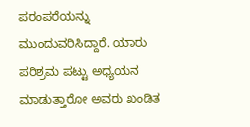ಪರಂಪರೆಯನ್ನು ಮುಂದುವರಿಸಿದ್ದಾರೆ. ಯಾರು ಪರಿಶ್ರಮ ಪಟ್ಟು ಅಧ್ಯಯನ ಮಾಡುತ್ತಾರೋ ಅವರು ಖಂಡಿತ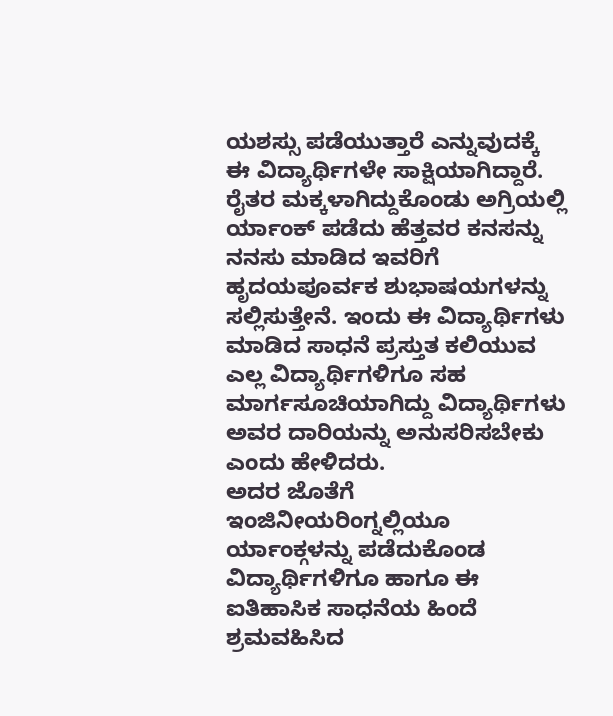ಯಶಸ್ಸು ಪಡೆಯುತ್ತಾರೆ ಎನ್ನುವುದಕ್ಕೆ ಈ ವಿದ್ಯಾರ್ಥಿಗಳೇ ಸಾಕ್ಷಿಯಾಗಿದ್ದಾರೆ. ರೈತರ ಮಕ್ಕಳಾಗಿದ್ದುಕೊಂಡು ಅಗ್ರಿಯಲ್ಲಿ ರ್ಯಾಂಕ್ ಪಡೆದು ಹೆತ್ತವರ ಕನಸನ್ನು ನನಸು ಮಾಡಿದ ಇವರಿಗೆ ಹೃದಯಪೂರ್ವಕ ಶುಭಾಷಯಗಳನ್ನು ಸಲ್ಲಿಸುತ್ತೇನೆ. ಇಂದು ಈ ವಿದ್ಯಾರ್ಥಿಗಳು ಮಾಡಿದ ಸಾಧನೆ ಪ್ರಸ್ತುತ ಕಲಿಯುವ ಎಲ್ಲ ವಿದ್ಯಾರ್ಥಿಗಳಿಗೂ ಸಹ ಮಾರ್ಗಸೂಚಿಯಾಗಿದ್ದು ವಿದ್ಯಾರ್ಥಿಗಳು ಅವರ ದಾರಿಯನ್ನು ಅನುಸರಿಸಬೇಕು ಎಂದು ಹೇಳಿದರು.
ಅದರ ಜೊತೆಗೆ ಇಂಜಿನೀಯರಿಂಗ್ನಲ್ಲಿಯೂ ರ್ಯಾಂಕ್ಗಳನ್ನು ಪಡೆದುಕೊಂಡ ವಿದ್ಯಾರ್ಥಿಗಳಿಗೂ ಹಾಗೂ ಈ ಐತಿಹಾಸಿಕ ಸಾಧನೆಯ ಹಿಂದೆ ಶ್ರಮವಹಿಸಿದ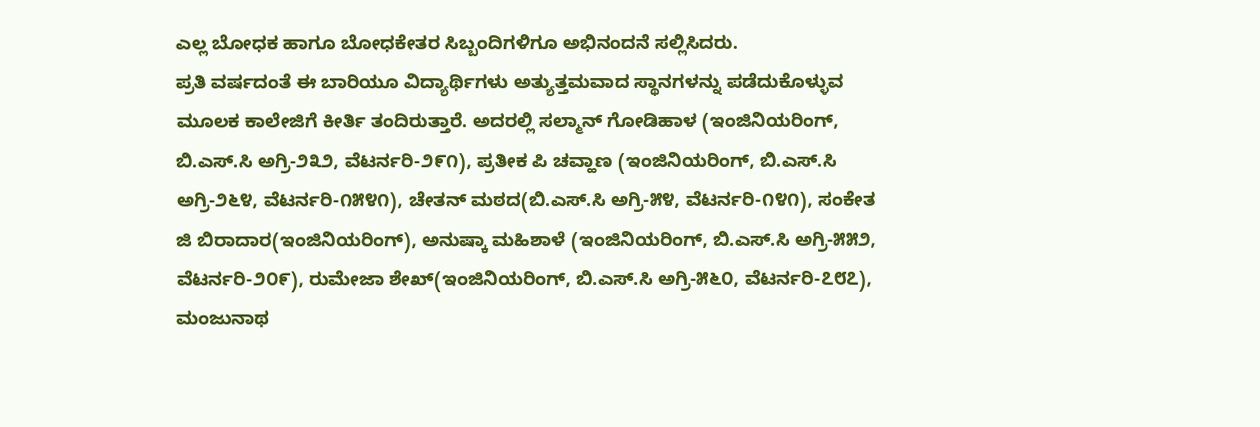ಎಲ್ಲ ಬೋಧಕ ಹಾಗೂ ಬೋಧಕೇತರ ಸಿಬ್ಬಂದಿಗಳಿಗೂ ಅಭಿನಂದನೆ ಸಲ್ಲಿಸಿದರು.
ಪ್ರತಿ ವರ್ಷದಂತೆ ಈ ಬಾರಿಯೂ ವಿದ್ಯಾರ್ಥಿಗಳು ಅತ್ಯುತ್ತಮವಾದ ಸ್ಥಾನಗಳನ್ನು ಪಡೆದುಕೊಳ್ಳುವ ಮೂಲಕ ಕಾಲೇಜಿಗೆ ಕೀರ್ತಿ ತಂದಿರುತ್ತಾರೆ. ಅದರಲ್ಲಿ ಸಲ್ಮಾನ್ ಗೋಡಿಹಾಳ (ಇಂಜಿನಿಯರಿಂಗ್, ಬಿ.ಎಸ್.ಸಿ ಅಗ್ರಿ-೨೩೨, ವೆಟರ್ನರಿ-೨೯೧), ಪ್ರತೀಕ ಪಿ ಚವ್ಹಾಣ (ಇಂಜಿನಿಯರಿಂಗ್, ಬಿ.ಎಸ್.ಸಿ ಅಗ್ರಿ-೨೬೪, ವೆಟರ್ನರಿ-೧೫೪೧), ಚೇತನ್ ಮಠದ(ಬಿ.ಎಸ್.ಸಿ ಅಗ್ರಿ-೫೪, ವೆಟರ್ನರಿ-೧೪೧), ಸಂಕೇತ ಜಿ ಬಿರಾದಾರ(ಇಂಜಿನಿಯರಿಂಗ್), ಅನುಷ್ಕಾ ಮಹಿಶಾಳೆ (ಇಂಜಿನಿಯರಿಂಗ್, ಬಿ.ಎಸ್.ಸಿ ಅಗ್ರಿ-೫೫೨, ವೆಟರ್ನರಿ-೨೦೯), ರುಮೇಜಾ ಶೇಖ್(ಇಂಜಿನಿಯರಿಂಗ್, ಬಿ.ಎಸ್.ಸಿ ಅಗ್ರಿ-೫೬೦, ವೆಟರ್ನರಿ-೭೮೭), ಮಂಜುನಾಥ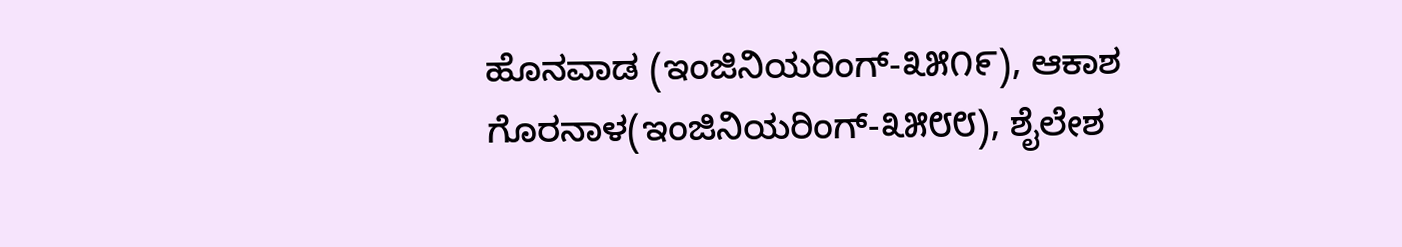ಹೊನವಾಡ (ಇಂಜಿನಿಯರಿಂಗ್-೩೫೧೯), ಆಕಾಶ ಗೊರನಾಳ(ಇಂಜಿನಿಯರಿಂಗ್-೩೫೮೮), ಶೈಲೇಶ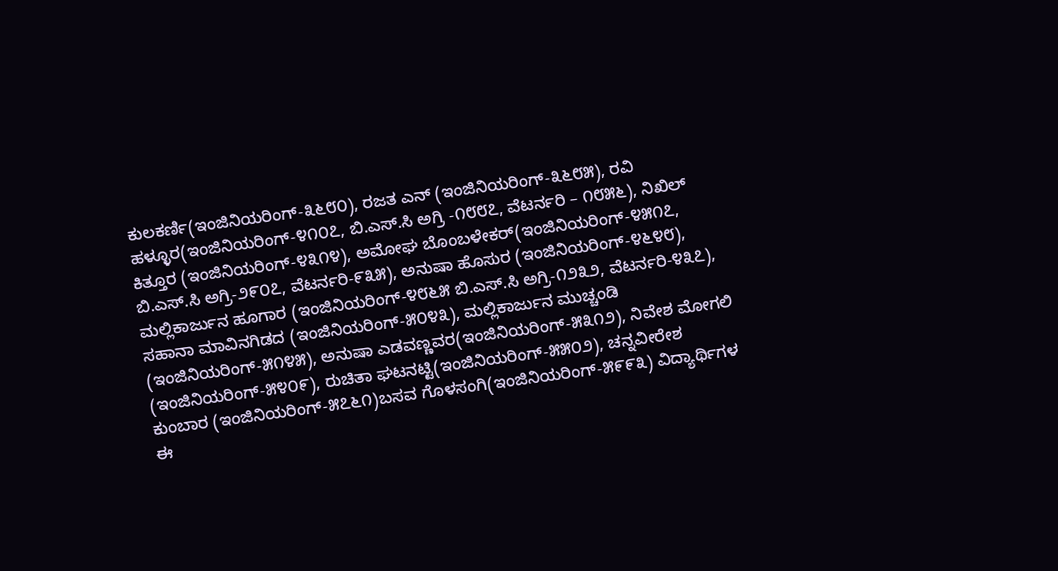ಕುಲಕರ್ಣಿ(ಇಂಜಿನಿಯರಿಂಗ್-೩೬೮೦), ರಜತ ಎನ್ (ಇಂಜಿನಿಯರಿಂಗ್-೩೬೮೫), ರವಿ ಹಳ್ಳೂರ(ಇಂಜಿನಿಯರಿಂಗ್-೪೧೦೭, ಬಿ.ಎಸ್.ಸಿ ಅಗ್ರಿ -೧೮೮೭, ವೆಟರ್ನರಿ – ೧೮೫೬), ನಿಖಿಲ್ ಕಿತ್ತೂರ (ಇಂಜಿನಿಯರಿಂಗ್-೪೩೧೪), ಅಮೋಘ ಬೊಂಬಳೇಕರ್(ಇಂಜಿನಿಯರಿಂಗ್-೪೫೧೭, ಬಿ.ಎಸ್.ಸಿ ಅಗ್ರಿ-೨೯೦೭, ವೆಟರ್ನರಿ-೯೩೫), ಅನುಷಾ ಹೊಸುರ (ಇಂಜಿನಿಯರಿಂಗ್-೪೬೪೮), ಮಲ್ಲಿಕಾರ್ಜುನ ಹೂಗಾರ (ಇಂಜಿನಿಯರಿಂಗ್-೪೮೬೫ ಬಿ.ಎಸ್.ಸಿ ಅಗ್ರಿ-೧೨೩೨, ವೆಟರ್ನರಿ-೪೩೭), ಸಹಾನಾ ಮಾವಿನಗಿಡದ (ಇಂಜಿನಿಯರಿಂಗ್-೫೦೪೩), ಮಲ್ಲಿಕಾರ್ಜುನ ಮುಚ್ಚಂಡಿ (ಇಂಜಿನಿಯರಿಂಗ್-೫೧೪೫), ಅನುಷಾ ಎಡವಣ್ಣವರ(ಇಂಜಿನಿಯರಿಂಗ್-೫೩೧೨), ನಿವೇಶ ಮೋಗಲಿ (ಇಂಜಿನಿಯರಿಂಗ್-೫೪೦೯), ರುಚಿತಾ ಘಟನಟ್ಟಿ(ಇಂಜಿನಿಯರಿಂಗ್-೫೫೦೨), ಚನ್ನವೀರೇಶ ಕುಂಬಾರ (ಇಂಜಿನಿಯರಿಂಗ್-೫೭೬೧)ಬಸವ ಗೊಳಸಂಗಿ(ಇಂಜಿನಿಯರಿಂಗ್-೫೯೯೩) ವಿದ್ಯಾರ್ಥಿಗಳ ಈ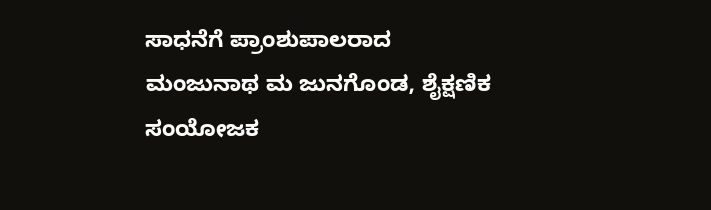ಸಾಧನೆಗೆ ಪ್ರಾಂಶುಪಾಲರಾದ ಮಂಜುನಾಥ ಮ ಜುನಗೊಂಡ, ಶೈಕ್ಷಣಿಕ ಸಂಯೋಜಕ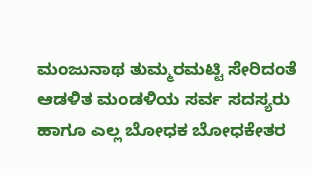ಮಂಜುನಾಥ ತುಮ್ಮರಮಟ್ಟಿ ಸೇರಿದಂತೆ ಆಡಳಿತ ಮಂಡಳಿಯ ಸರ್ವ ಸದಸ್ಯರು ಹಾಗೂ ಎಲ್ಲ ಬೋಧಕ ಬೋಧಕೇತರ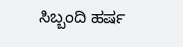ಸಿಬ್ಬಂದಿ ಹರ್ಷ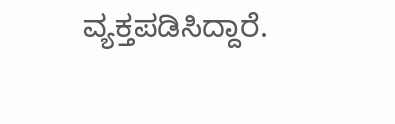ವ್ಯಕ್ತಪಡಿಸಿದ್ದಾರೆ.